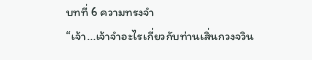บทที่ 6 ความทรงจำ
“เจ้า...เจ้าจำอะไรเกี่ยวกับท่านเสิ่นกวงจวิน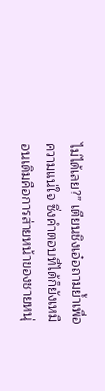ไม่ได้เลย?” เตียนชิงเอ๋อถามย้ำเพื่อความแน่ใจ ซึ่งคำตอบที่ได้ก็ยังเหมือนเดิมคือการส่ายหน้าของชายหนุ่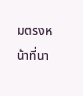มตรงหน้าที่นา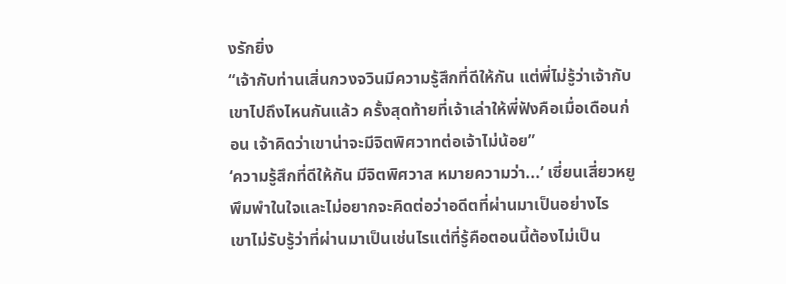งรักยิ่ง
“เจ้ากับท่านเสิ่นกวงจวินมีความรู้สึกที่ดีให้กัน แต่พี่ไม่รู้ว่าเจ้ากับเขาไปถึงไหนกันแล้ว ครั้งสุดท้ายที่เจ้าเล่าให้พี่ฟังคือเมื่อเดือนก่อน เจ้าคิดว่าเขาน่าจะมีจิตพิศวาทต่อเจ้าไม่น้อย”
‘ความรู้สึกที่ดีให้กัน มีจิตพิศวาส หมายความว่า...’ เซี่ยนเสี่ยวหยูพึมพำในใจและไม่อยากจะคิดต่อว่าอดีตที่ผ่านมาเป็นอย่างไร
เขาไม่รับรู้ว่าที่ผ่านมาเป็นเช่นไรแต่ที่รู้คือตอนนี้ต้องไม่เป็น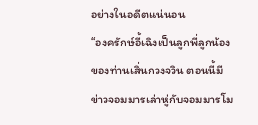อย่างในอดีตแน่นอน
“องครักษ์อี้เฉิงเป็นลูกพี่ลูกน้องของท่านเสิ่นกวงจวิน ตอนนี้มีข่าวจอมมารเล่าหู่กับจอมมารโม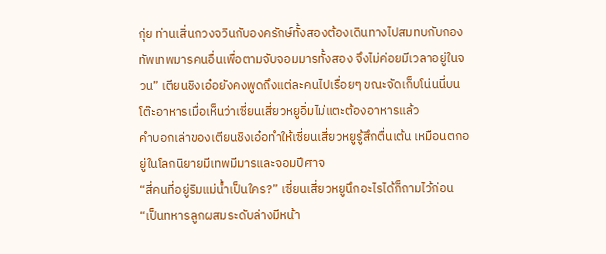กุ่ย ท่านเสิ่นกวงจวินกับองครักษ์ทั้งสองต้องเดินทางไปสมทบกับกองทัพเทพมารคนอื่นเพื่อตามจับจอมมารทั้งสอง จึงไม่ค่อยมีเวลาอยู่ในจวน” เตียนชิงเอ๋อยังคงพูดถึงแต่ละคนไปเรื่อยๆ ขณะจัดเก็บโน่นนี่บนโต๊ะอาหารเมื่อเห็นว่าเซี่ยนเสี่ยวหยูอิ่มไม่แตะต้องอาหารแล้ว
คำบอกเล่าของเตียนชิงเอ๋อทำให้เซี่ยนเสี่ยวหยูรู้สึกตื่นเต้น เหมือนตกอยู่ในโลกนิยายมีเทพมีมารและจอมปีศาจ
“สี่คนที่อยู่ริมแม่น้ำเป็นใคร?” เซี่ยนเสี่ยวหยูนึกอะไรได้ก็ถามไว้ก่อน
“เป็นทหารลูกผสมระดับล่างมีหน้า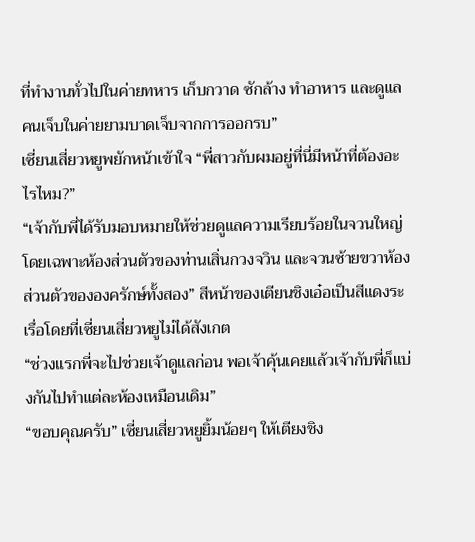ที่ทำงานทั่วไปในค่ายทหาร เก็บกวาด ซักล้าง ทำอาหาร และดูแลคนเจ็บในค่ายยามบาดเจ็บจากการออกรบ”
เซี่ยนเสี่ยวหยูพยักหน้าเข้าใจ “พี่สาวกับผมอยู่ที่นี่มีหน้าที่ต้องอะไรไหม?”
“เจ้ากับพี่ได้รับมอบหมายให้ช่วยดูแลความเรียบร้อยในจวนใหญ่โดยเฉพาะห้องส่วนตัวของท่านเสิ่นกวงจวิน และจวนซ้ายขวาห้องส่วนตัวขององครักษ์ทั้งสอง” สีหน้าของเตียนชิงเอ๋อเป็นสีแดงระเรื่อโดยที่เซี่ยนเสี่ยวหยูไม่ได้สังเกต
“ช่วงแรกพี่จะไปช่วยเจ้าดูแลก่อน พอเจ้าคุ้นเคยแล้วเจ้ากับพี่ก็แบ่งกันไปทำแต่ละห้องเหมือนเดิม”
“ขอบคุณครับ” เซี่ยนเสี่ยวหยูยิ้มน้อยๆ ให้เตียงชิง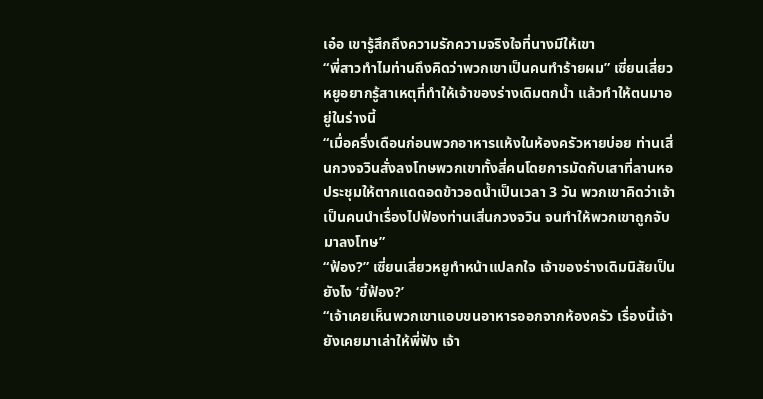เอ๋อ เขารู้สึกถึงความรักความจริงใจที่นางมีให้เขา
“พี่สาวทำไมท่านถึงคิดว่าพวกเขาเป็นคนทำร้ายผม” เซี่ยนเสี่ยวหยูอยากรู้สาเหตุที่ทำให้เจ้าของร่างเดิมตกน้ำ แล้วทำให้ตนมาอยู่ในร่างนี้
“เมื่อครึ่งเดือนก่อนพวกอาหารแห้งในห้องครัวหายบ่อย ท่านเสิ่นกวงจวินสั่งลงโทษพวกเขาทั้งสี่คนโดยการมัดกับเสาที่ลานหอประชุมให้ตากแดดอดข้าวอดน้ำเป็นเวลา 3 วัน พวกเขาคิดว่าเจ้าเป็นคนนำเรื่องไปฟ้องท่านเสิ่นกวงจวิน จนทำให้พวกเขาถูกจับมาลงโทษ”
“ฟ้อง?” เซี่ยนเสี่ยวหยูทำหน้าแปลกใจ เจ้าของร่างเดิมนิสัยเป็นยังไง ‘ขี้ฟ้อง?’
“เจ้าเคยเห็นพวกเขาแอบขนอาหารออกจากห้องครัว เรื่องนี้เจ้ายังเคยมาเล่าให้พี่ฟัง เจ้า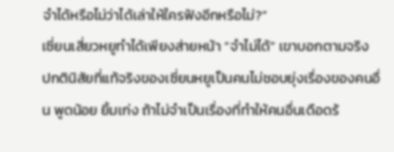จำได้หรือไม่ว่าได้เล่าให้ใครฟังอีกหรือไม่?”
เซี่ยนเสี่ยวหยูทำได้เพียงส่ายหน้า “จำไม่ได้” เขาบอกตามจริง
ปกตินิสัยที่แท้จริงของเซี่ยนหยูเป็นคนไม่ชอบยุ่งเรื่องของคนอื่น พูดน้อย ยิ้มเก่ง ถ้าไม่จำเป็นเรื่องที่ทำให้คนอื่นเดือดร้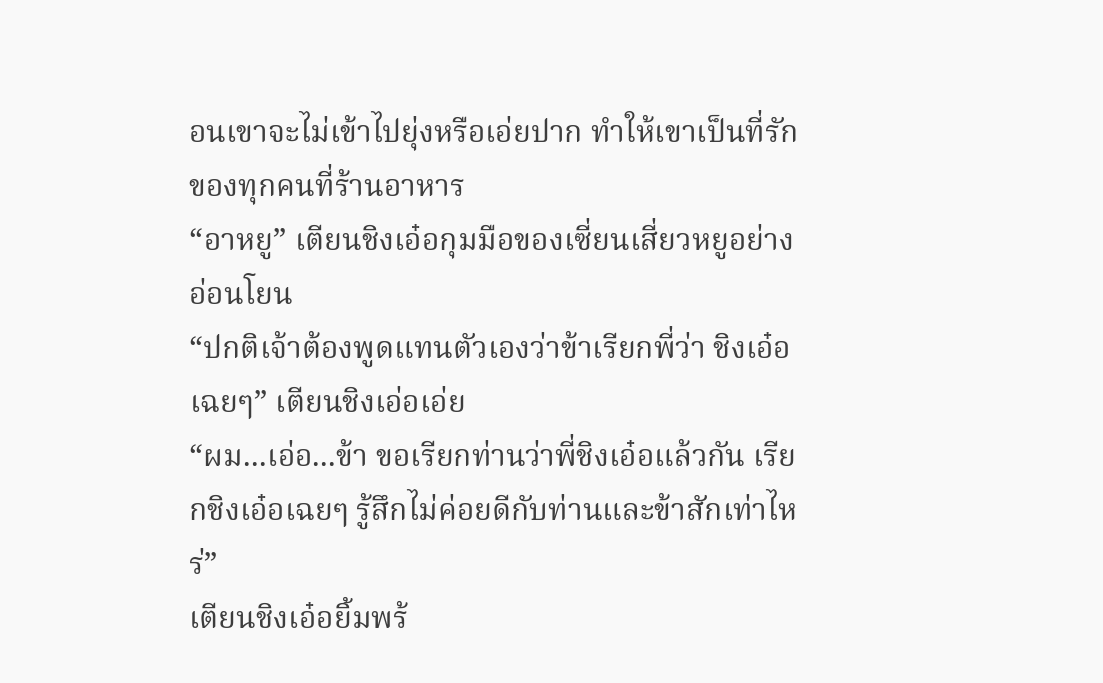อนเขาจะไม่เข้าไปยุ่งหรือเอ่ยปาก ทำให้เขาเป็นที่รักของทุกคนที่ร้านอาหาร
“อาหยู” เตียนชิงเอ๋อกุมมือของเซี่ยนเสี่ยวหยูอย่างอ่อนโยน
“ปกติเจ้าต้องพูดแทนตัวเองว่าข้าเรียกพี่ว่า ชิงเอ๋อเฉยๆ” เตียนชิงเอ่อเอ่ย
“ผม...เอ่อ...ข้า ขอเรียกท่านว่าพี่ชิงเอ๋อแล้วกัน เรียกชิงเอ๋อเฉยๆ รู้สึกไม่ค่อยดีกับท่านและข้าสักเท่าไหร่”
เตียนชิงเอ๋อยิ้มพร้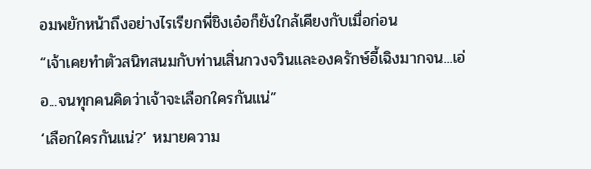อมพยักหน้าถึงอย่างไรเรียกพี่ชิงเอ๋อก็ยังใกล้เคียงกับเมื่อก่อน
“เจ้าเคยทำตัวสนิทสนมกับท่านเสิ่นกวงจวินและองครักษ์อี้เฉิงมากจน...เอ่อ...จนทุกคนคิดว่าเจ้าจะเลือกใครกันแน่”
‘เลือกใครกันแน่?’ หมายความ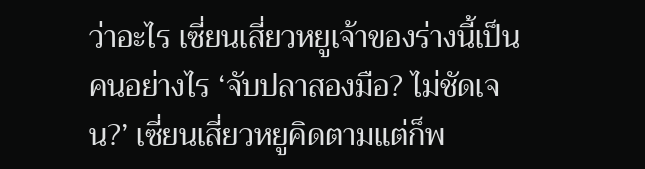ว่าอะไร เซี่ยนเสี่ยวหยูเจ้าของร่างนี้เป็นคนอย่างไร ‘จับปลาสองมือ? ไม่ชัดเจน?’ เซี่ยนเสี่ยวหยูคิดตามแต่ก็พ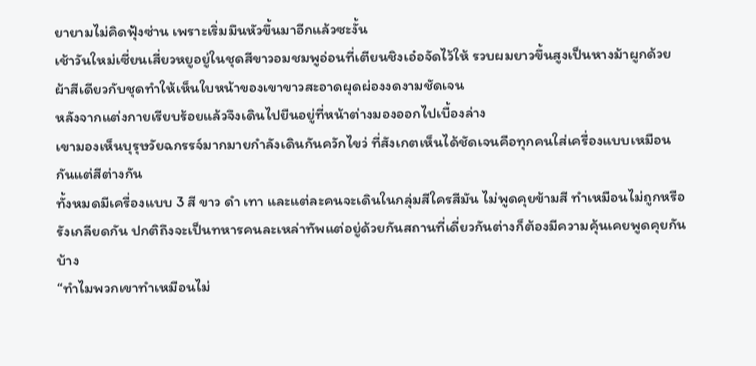ยายามไม่คิดฟุ้งซ่าน เพราะเริ่มมึนหัวขึ้นมาอีกแล้วซะงั้น
เช้าวันใหม่เซี่ยนเสี่ยวหยูอยู่ในชุดสีขาวอมชมพูอ่อนที่เตียนชิงเอ๋อจัดไว้ให้ รวบผมยาวขึ้นสูงเป็นหางม้าผูกด้วยผ้าสีเดียวกับชุดทำให้เห็นใบหน้าของเขาขาวสะอาดผุดผ่องงดงามชัดเจน
หลังจากแต่งกายเรียบร้อยแล้วจึงเดินไปยืนอยู่ที่หน้าต่างมองออกไปเบื้องล่าง
เขามองเห็นบุรุษวัยฉกรรจ์มากมายกำลังเดินกันควักไขว่ ที่สังเกตเห็นได้ชัดเจนคือทุกคนใส่เครื่องแบบเหมือนกันแต่สีต่างกัน
ทั้งหมดมีเครื่องแบบ 3 สี ขาว ดำ เทา และแต่ละคนจะเดินในกลุ่มสีใครสีมัน ไม่พูดคุยข้ามสี ทำเหมือนไม่ถูกหรือรังเกลียดกัน ปกติถึงจะเป็นทหารคนละเหล่าทัพแต่อยู่ด้วยกันสถานที่เดี่ยวกันต่างก็ต้องมีความคุ้นเคยพูดคุยกันบ้าง
“ทำไมพวกเขาทำเหมือนไม่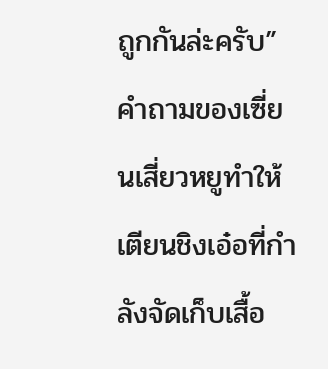ถูกกันล่ะครับ” คำถามของเซี่ยนเสี่ยวหยูทำให้เตียนชิงเอ๋อที่กำลังจัดเก็บเสื้อ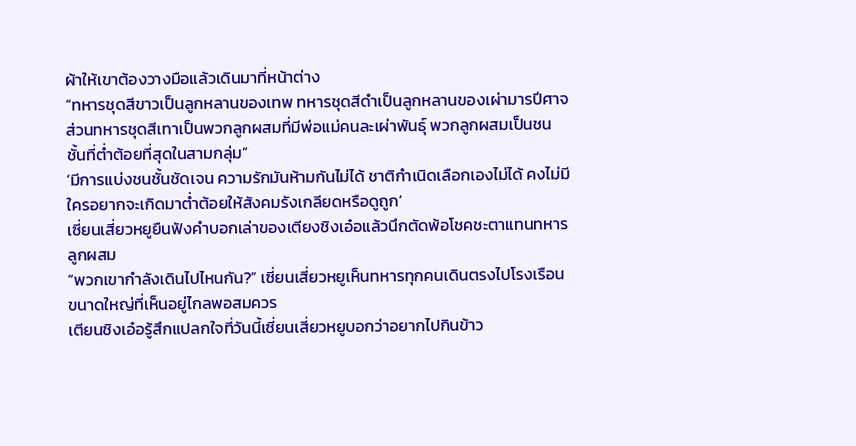ผ้าให้เขาต้องวางมือแล้วเดินมาที่หน้าต่าง
“ทหารชุดสีขาวเป็นลูกหลานของเทพ ทหารชุดสีดำเป็นลูกหลานของเผ่ามารปีศาจ ส่วนทหารชุดสีเทาเป็นพวกลูกผสมที่มีพ่อแม่คนละเผ่าพันธุ์ พวกลูกผสมเป็นชนชั้นที่ต่ำต้อยที่สุดในสามกลุ่ม”
‘มีการแบ่งชนชั้นชัดเจน ความรักมันห้ามกันไม่ได้ ชาติกำเนิดเลือกเองไม่ได้ คงไม่มีใครอยากจะเกิดมาต่ำต้อยให้สังคมรังเกลียดหรือดูถูก’
เซี่ยนเสี่ยวหยูยืนฟังคำบอกเล่าของเตียงชิงเอ๋อแล้วนึกตัดพ้อโชคชะตาแทนทหารลูกผสม
“พวกเขากำลังเดินไปไหนกัน?” เซี่ยนเสี่ยวหยูเห็นทหารทุกคนเดินตรงไปโรงเรือนขนาดใหญ่ที่เห็นอยู่ไกลพอสมควร
เตียนชิงเอ๋อรู้สึกแปลกใจที่วันนี้เซี่ยนเสี่ยวหยูบอกว่าอยากไปกินข้าว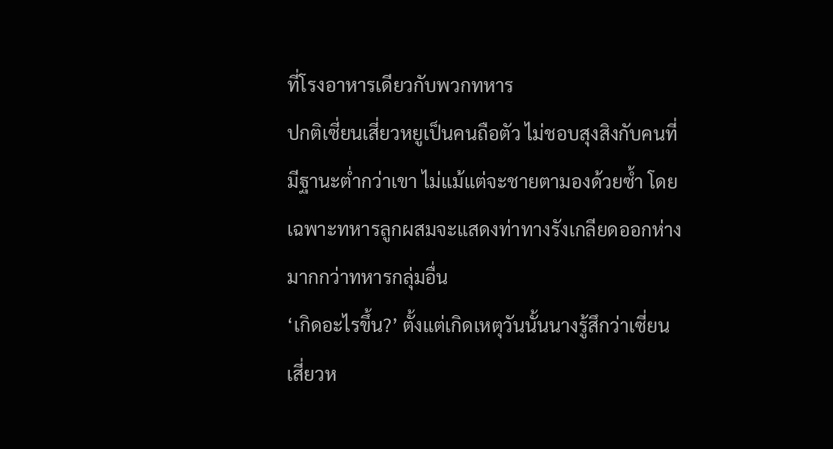ที่โรงอาหารเดียวกับพวกทหาร
ปกติเซี่ยนเสี่ยวหยูเป็นคนถือตัว ไม่ชอบสุงสิงกับคนที่มีฐานะต่ำกว่าเขา ไม่แม้แต่จะชายตามองด้วยซ้ำ โดยเฉพาะทหารลูกผสมจะแสดงท่าทางรังเกลียดออกห่างมากกว่าทหารกลุ่มอื่น
‘เกิดอะไรขึ้น?’ ตั้งแต่เกิดเหตุวันนั้นนางรู้สึกว่าเซี่ยนเสี่ยวห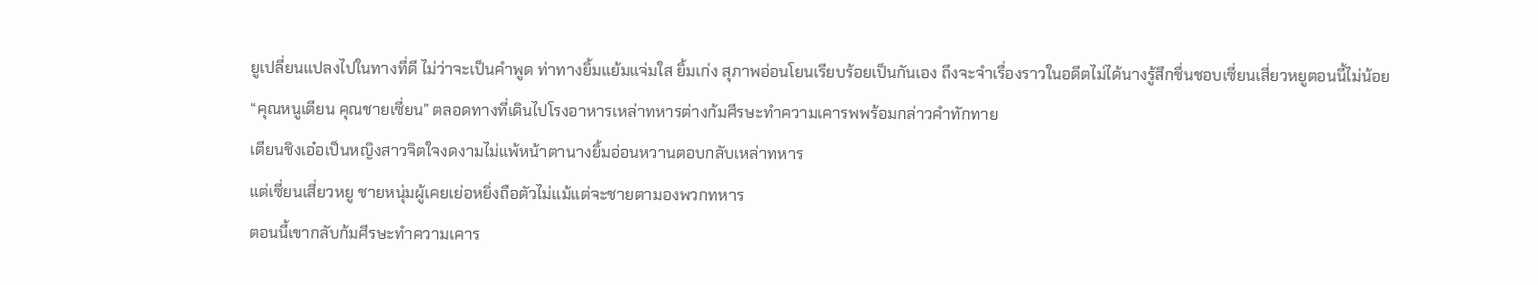ยูเปลี่ยนแปลงไปในทางที่ดี ไม่ว่าจะเป็นคำพูด ท่าทางยิ้มแย้มแจ่มใส ยิ้มเก่ง สุภาพอ่อนโยนเรียบร้อยเป็นกันเอง ถึงจะจำเรื่องราวในอดีตไม่ได้นางรู้สึกชื่นชอบเซี่ยนเสี่ยวหยูตอนนี้ไม่น้อย
“คุณหนูเตียน คุณชายเซี่ยน” ตลอดทางที่เดินไปโรงอาหารเหล่าทหารต่างก้มศีรษะทำความเคารพพร้อมกล่าวคำทักทาย
เตียนชิงเอ๋อเป็นหญิงสาวจิตใจงดงามไม่แพ้หน้าตานางยิ้มอ่อนหวานตอบกลับเหล่าทหาร
แต่เซี่ยนเสี่ยวหยู ชายหนุ่มผู้เคยเย่อหยิ่งถือตัวไม่แม้แต่จะชายตามองพวกทหาร
ตอนนี้เขากลับก้มศีรษะทำความเคาร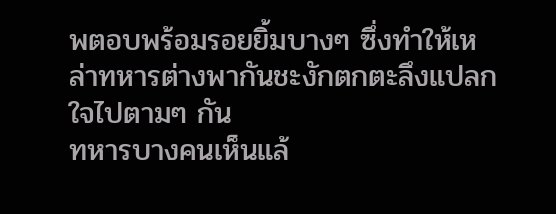พตอบพร้อมรอยยิ้มบางๆ ซึ่งทำให้เหล่าทหารต่างพากันชะงักตกตะลึงแปลกใจไปตามๆ กัน
ทหารบางคนเห็นแล้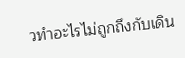วทำอะไรไม่ถูกถึงกับเดิน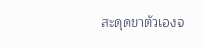สะดุดขาตัวเองจ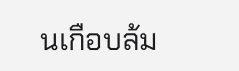นเกือบล้ม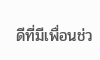ดีที่มีเพื่อนช่ว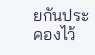ยกันประคองไว้